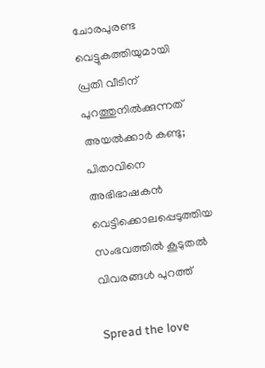ചോരപുരണ്ട വെട്ടുകത്തിയുമായി പ്രതി വീടിന് പുറത്തുനില്‍ക്കുന്നത് അയല്‍ക്കാർ കണ്ടു; പിതാവിനെ അഭിഭാഷകൻ വെട്ടിക്കൊലപ്പെടുത്തിയ സംഭവത്തില്‍ കൂടുതല്‍ വിവരങ്ങള്‍ പുറത്ത്

Spread the love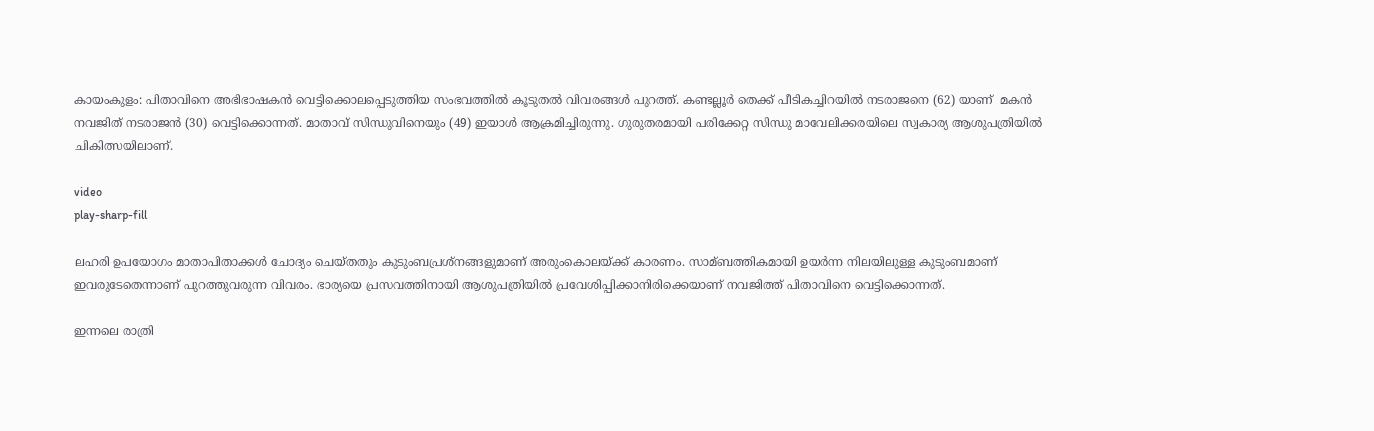കായംകുളം: പിതാവിനെ അഭിഭാഷകൻ വെട്ടിക്കൊലപ്പെടുത്തിയ സംഭവത്തില്‍ കൂടുതല്‍ വിവരങ്ങള്‍ പുറത്ത്. കണ്ടല്ലൂർ തെക്ക് പീടികച്ചിറയില്‍ നടരാജനെ (62) യാണ്  മകൻ നവജിത് നടരാജൻ (30) വെട്ടിക്കൊന്നത്. മാതാവ് സിന്ധുവിനെയും (49) ഇയാള്‍ ആക്രമിച്ചിരുന്നു. ഗുരുതരമായി പരിക്കേറ്റ സിന്ധു മാവേലിക്കരയിലെ സ്വകാര്യ ആശുപത്രിയില്‍ ചികിത്സയിലാണ്.

video
play-sharp-fill

ലഹരി ഉപയോഗം മാതാപിതാക്കള്‍ ചോദ്യം ചെയ്തതും കുടുംബപ്രശ്നങ്ങളുമാണ് അരുംകൊലയ്ക്ക് കാരണം. സാമ്ബത്തികമായി ഉയർന്ന നിലയിലുള്ള കുടുംബമാണ് ഇവരുടേതെന്നാണ് പുറത്തുവരുന്ന വിവരം. ഭാര്യയെ പ്രസവത്തിനായി ആശുപത്രിയില്‍ പ്രവേശിപ്പിക്കാനിരിക്കെയാണ് നവജിത്ത് പിതാവിനെ വെട്ടിക്കൊന്നത്.

ഇന്നലെ രാത്രി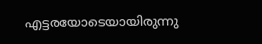എട്ടരയോടെയായിരുന്നു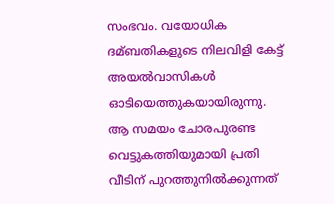സംഭവം. വയോധിക ദമ്ബതികളുടെ നിലവിളി കേട്ട് അയല്‍വാസികള്‍ ഓടിയെത്തുകയായിരുന്നു. ആ സമയം ചോരപുരണ്ട വെട്ടുകത്തിയുമായി പ്രതി വീടിന് പുറത്തുനില്‍ക്കുന്നത്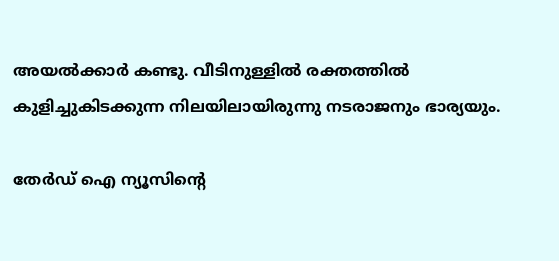അയല്‍ക്കാർ കണ്ടു. വീടിനുള്ളില്‍ രക്തത്തില്‍ കുളിച്ചുകിടക്കുന്ന നിലയിലായിരുന്നു നടരാജനും ഭാര്യയും.

തേർഡ് ഐ ന്യൂസിന്റെ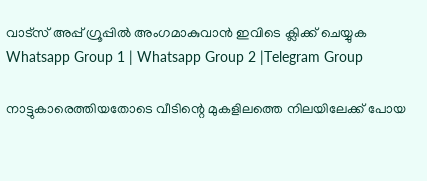വാട്സ് അപ്പ് ഗ്രൂപ്പിൽ അംഗമാകുവാൻ ഇവിടെ ക്ലിക്ക് ചെയ്യുക
Whatsapp Group 1 | Whatsapp Group 2 |Telegram Group

നാട്ടുകാരെത്തിയതോടെ വീടിന്റെ മുകളിലത്തെ നിലയിലേക്ക് പോയ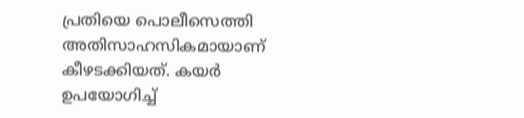പ്രതിയെ പൊലീസെത്തി അതിസാഹസികമായാണ് കീഴടക്കിയത്. കയർ ഉപയോഗിച്ച്‌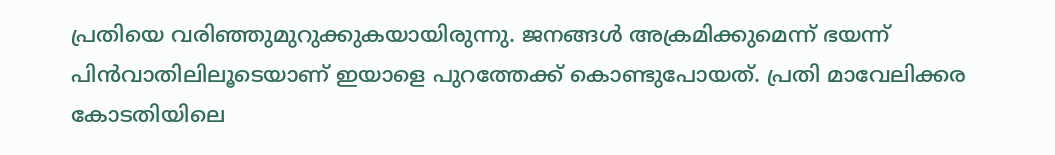പ്രതിയെ വരിഞ്ഞുമുറുക്കുകയായിരുന്നു. ജനങ്ങള്‍ അക്രമിക്കുമെന്ന് ഭയന്ന് പിൻവാതിലിലൂടെയാണ് ഇയാളെ പുറത്തേക്ക് കൊണ്ടുപോയത്. പ്രതി മാവേലിക്കര കോടതിയിലെ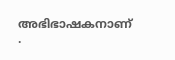അഭിഭാഷകനാണ് .